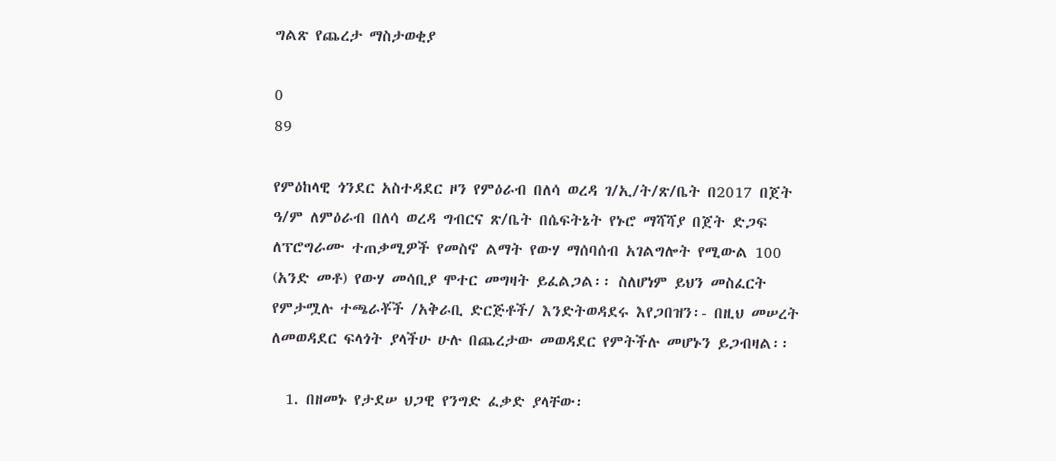ግልጽ የጨረታ ማስታወቂያ

0
89

የምዕከላዊ ጎንደር አስተዳደር ዞን የምዕራብ በለሳ ወረዳ ገ/ኢ/ት/ጽ/ቤት በ2017 በጀት ዓ/ም ለምዕራብ በለሳ ወረዳ ግብርና ጽ/ቤት በሴፍትኔት የኑሮ ማሻሻያ በጀት ድጋፍ ለፕሮግራሙ ተጠቃሚዎች የመስኖ ልማት የውሃ ማሰባሰብ አገልግሎት የሚውል 100 (አንድ መቶ) የውሃ መሳቢያ ሞተር መግዛት ይፈልጋል፡፡ ስለሆነም ይህን መስፈርት የምታሟሉ ተጫራቾች /አቅራቢ ድርጅቶች/ እንድትወዳደሩ እየጋበዝን፡- በዚህ መሠረት ለመወዳደር ፍላጎት ያላችሁ ሁሉ በጨረታው መወዳደር የምትችሉ መሆኑን ይጋብዛል፡፡

  1. በዘመኑ የታደሠ ህጋዊ የንግድ ፈቃድ ያላቸው፡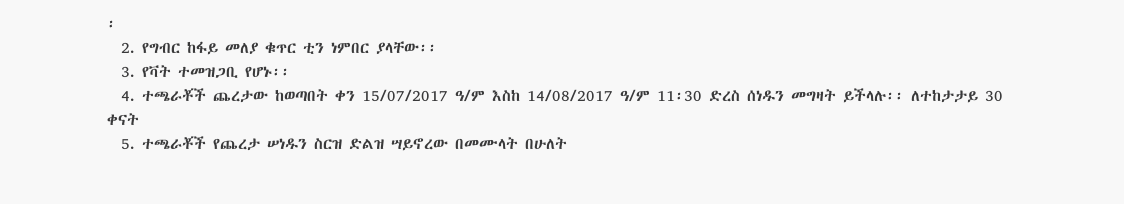፡
  2. የግብር ከፋይ መለያ ቁጥር ቲን ነምበር ያላቸው፡፡
  3. የቫት ተመዝጋቢ የሆኑ፡፡
  4. ተጫራቾች ጨረታው ከወጣበት ቀን 15/07/2017 ዓ/ም እስከ 14/08/2017 ዓ/ም 11፡30 ድረስ ሰነዱን መግዛት ይችላሉ፡፡ ለተከታታይ 30 ቀናት
  5. ተጫራቾች የጨረታ ሠነዱን ስርዝ ድልዝ ሣይኖረው በመሙላት በሁለት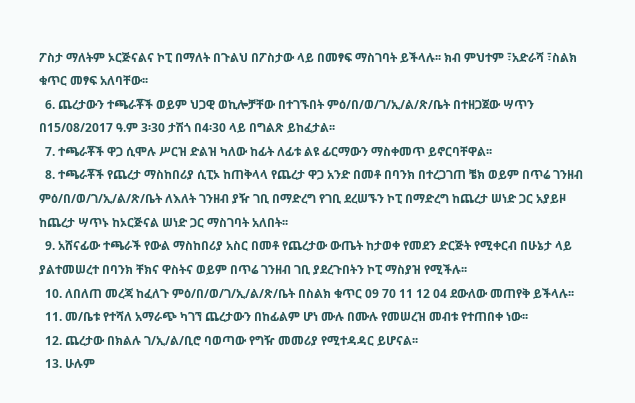ፖስታ ማለትም ኦርጅናልና ኮፒ በማለት በጉልህ በፖስታው ላይ በመፃፍ ማስገባት ይችላሉ፡፡ ክብ ምህተም ፣አድራሻ ፣ስልክ ቁጥር መፃፍ አለባቸው፡፡
  6. ጨረታውን ተጫራቾች ወይም ህጋዊ ወኪሎቻቸው በተገኙበት ምዕ/በ/ወ/ገ/ኢ/ል/ጽ/ቤት በተዘጋጀው ሣጥን በ15/08/2017 ዓ.ም 3፡30 ታሽጎ በ4፡30 ላይ በግልጽ ይከፈታል፡፡
  7. ተጫራቾች ዋጋ ሲሞሉ ሥርዝ ድልዝ ካለው ከፊት ለፊቱ ልዩ ፊርማውን ማስቀመጥ ይኖርባቸዋል፡፡
  8. ተጫራቾች የጨረታ ማስከበሪያ ሲፒኦ ከጠቅላላ የጨረታ ዋጋ አንድ በመቶ በባንክ በተረጋገጠ ቼክ ወይም በጥሬ ገንዘብ ምዕ/በ/ወ/ገ/ኢ/ል/ጽ/ቤት ለእለት ገንዘብ ያዥ ገቢ በማድረግ የገቢ ደረሠኙን ኮፒ በማድረግ ከጨረታ ሠነድ ጋር አያይዞ ከጨረታ ሣጥኑ ከኦርጅናል ሠነድ ጋር ማስገባት አለበት፡፡
  9. አሸናፊው ተጫራች የውል ማስከበሪያ አስር በመቶ የጨረታው ውጤት ከታወቀ የመደን ድርጅት የሚቀርብ በሁኔታ ላይ ያልተመሠረተ በባንክ ቸክና ዋስትና ወይም በጥሬ ገንዘብ ገቢ ያደረጉበትን ኮፒ ማስያዝ የሚችሉ፡፡
  10. ለበለጠ መረጃ ከፈለጉ ምዕ/በ/ወ/ገ/ኢ/ል/ጽ/ቤት በስልክ ቁጥር 09 70 11 12 04 ደውለው መጠየቅ ይችላሉ፡፡
  11. መ/ቤቱ የተሻለ አማራጭ ካገኘ ጨረታውን በከፊልም ሆነ ሙሉ በሙሉ የመሠረዝ መብቱ የተጠበቀ ነው፡፡
  12. ጨረታው በክልሉ ገ/ኢ/ል/ቢሮ ባወጣው የግዥ መመሪያ የሚተዳዳር ይሆናል፡፡
  13. ሁሉም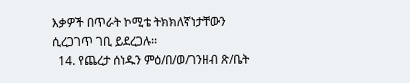እቃዎች በጥራት ኮሚቴ ትክክለኛነታቸውን ሲረጋገጥ ገቢ ይደረጋሉ፡፡
  14. የጨረታ ሰነዱን ምዕ/በ/ወ/ገንዘብ ጽ/ቤት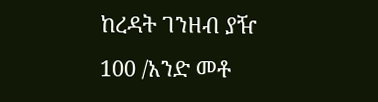ከረዳት ገንዘብ ያዥ 100 /አንድ መቶ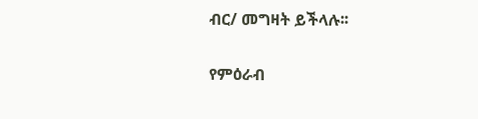ብር/ መግዛት ይችላሉ፡፡

የምዕራብ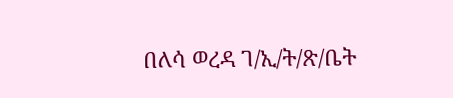በለሳ ወረዳ ገ/ኢ/ት/ጽ/ቤት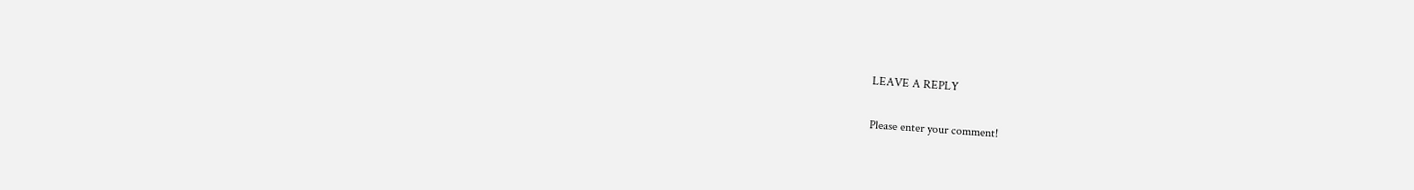LEAVE A REPLY

Please enter your comment!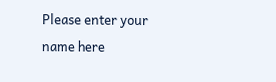Please enter your name here